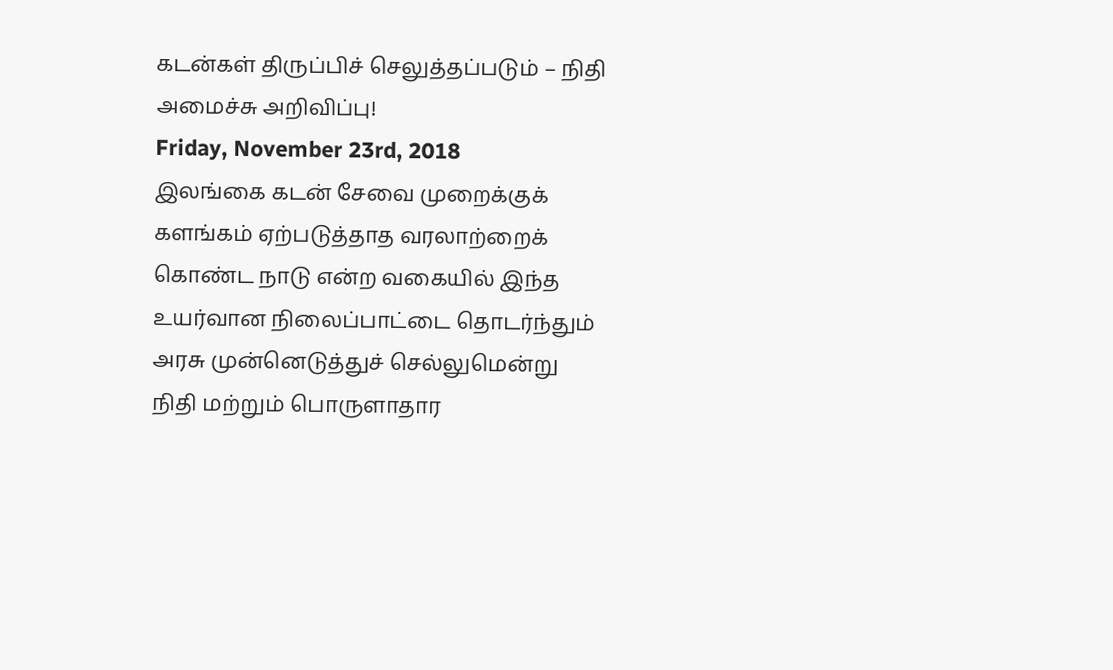கடன்கள் திருப்பிச் செலுத்தப்படும் – நிதி அமைச்சு அறிவிப்பு!
Friday, November 23rd, 2018
இலங்கை கடன் சேவை முறைக்குக் களங்கம் ஏற்படுத்தாத வரலாற்றைக் கொண்ட நாடு என்ற வகையில் இந்த உயர்வான நிலைப்பாட்டை தொடர்ந்தும் அரசு முன்னெடுத்துச் செல்லுமென்று நிதி மற்றும் பொருளாதார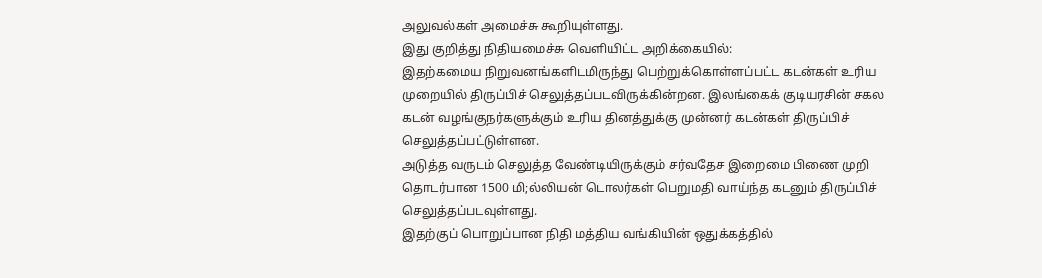அலுவல்கள் அமைச்சு கூறியுள்ளது.
இது குறித்து நிதியமைச்சு வெளியிட்ட அறிக்கையில்:
இதற்கமைய நிறுவனங்களிடமிருந்து பெற்றுக்கொள்ளப்பட்ட கடன்கள் உரிய முறையில் திருப்பிச் செலுத்தப்படவிருக்கின்றன. இலங்கைக் குடியரசின் சகல கடன் வழங்குநர்களுக்கும் உரிய தினத்துக்கு முன்னர் கடன்கள் திருப்பிச் செலுத்தப்பட்டுள்ளன.
அடுத்த வருடம் செலுத்த வேண்டியிருக்கும் சர்வதேச இறைமை பிணை முறி தொடர்பான 1500 மி;ல்லியன் டொலர்கள் பெறுமதி வாய்ந்த கடனும் திருப்பிச் செலுத்தப்படவுள்ளது.
இதற்குப் பொறுப்பான நிதி மத்திய வங்கியின் ஒதுக்கத்தில்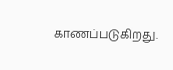காணப்படுகிறது.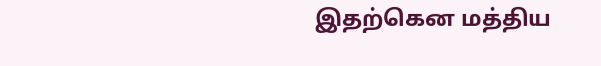இதற்கென மத்திய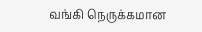வங்கி நெருக்கமான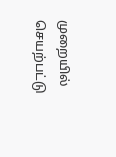முறையில் செயற்பட்டு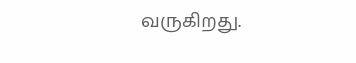வருகிறது.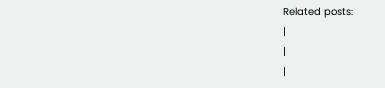Related posts:
|
|
|